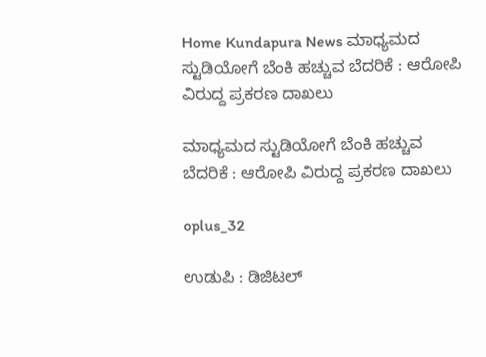Home Kundapura News ಮಾಧ್ಯಮದ ಸ್ಟುಡಿಯೋಗೆ ಬೆಂಕಿ ಹಚ್ಚುವ ಬೆದರಿಕೆ : ಆರೋಪಿ ವಿರುದ್ದ ಪ್ರಕರಣ ದಾಖಲು

ಮಾಧ್ಯಮದ ಸ್ಟುಡಿಯೋಗೆ ಬೆಂಕಿ ಹಚ್ಚುವ ಬೆದರಿಕೆ : ಆರೋಪಿ ವಿರುದ್ದ ಪ್ರಕರಣ ದಾಖಲು

oplus_32

ಉಡುಪಿ : ಡಿಜಿಟಲ್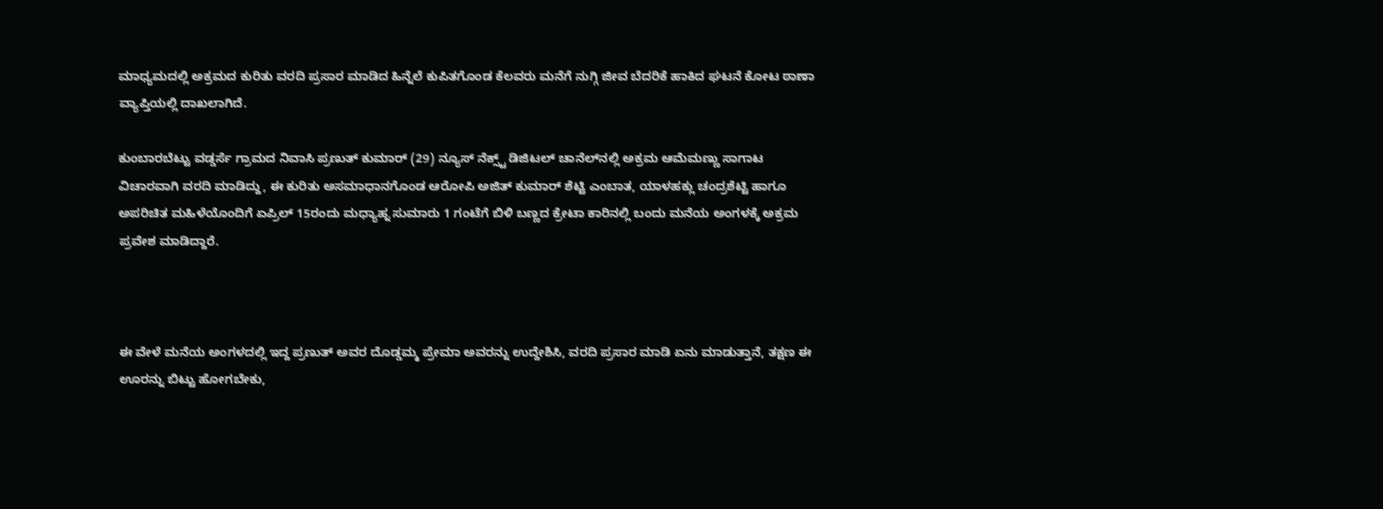ಮಾಧ್ಯಮದಲ್ಲಿ ಅಕ್ರಮದ ಕುರಿತು ವರದಿ ಪ್ರಸಾರ ಮಾಡಿದ ಹಿನ್ನೆಲೆ ಕುಪಿತಗೊಂಡ ಕೆಲವರು ಮನೆಗೆ ನುಗ್ಗಿ ಜೀವ ಬೆದರಿಕೆ ಹಾಕಿದ ಘಟನೆ ಕೋಟ ಠಾಣಾ ವ್ಯಾಪ್ತಿಯಲ್ಲಿ ದಾಖಲಾಗಿದೆ.

ಕುಂಬಾರಬೆಟ್ಟು ವಡ್ಡರ್ಸೆ ಗ್ರಾಮದ ನಿವಾಸಿ ಪ್ರಣುತ್ ಕುಮಾರ್ (29) ನ್ಯೂಸ್ ನೆಕ್ಸ್ಟ್ ಡಿಜಿಟಲ್ ಚಾನೆಲ್‌ನಲ್ಲಿ ಅಕ್ರಮ ಆಮೆಮಣ್ಣು ಸಾಗಾಟ ವಿಚಾರವಾಗಿ ವರದಿ ಮಾಡಿದ್ದು, ಈ ಕುರಿತು ಅಸಮಾಧಾನಗೊಂಡ ಆರೋಪಿ ಅಜಿತ್ ಕುಮಾರ್ ಶೆಟ್ಟಿ ಎಂಬಾತ, ಯಾಳಹಕ್ಲು ಚಂದ್ರಶೆಟ್ಟಿ ಹಾಗೂ ಅಪರಿಚಿತ ಮಹಿಳೆಯೊಂದಿಗೆ ಏಪ್ರಿಲ್ 15ರಂದು ಮಧ್ಯಾಹ್ನ ಸುಮಾರು 1 ಗಂಟೆಗೆ ಬಿಳಿ ಬಣ್ಣದ ಕ್ರೇಟಾ ಕಾರಿನಲ್ಲಿ ಬಂದು ಮನೆಯ ಅಂಗಳಕ್ಕೆ ಅಕ್ರಮ ಪ್ರವೇಶ ಮಾಡಿದ್ದಾರೆ.



ಈ ವೇಳೆ ಮನೆಯ ಅಂಗಳದಲ್ಲಿ ಇದ್ದ ಪ್ರಣುತ್‌ ಅವರ ದೊಡ್ಡಮ್ಮ ಪ್ರೇಮಾ ಅವರನ್ನು ಉದ್ದೇಶಿಸಿ, ವರದಿ ಪ್ರಸಾರ ಮಾಡಿ ಏನು ಮಾಡುತ್ತಾನೆ, ತಕ್ಷಣ ಈ ಊರನ್ನು ಬಿಟ್ಟು ಹೋಗಬೇಕು,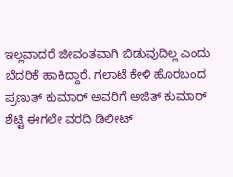ಇಲ್ಲವಾದರೆ ಜೀವಂತವಾಗಿ ಬಿಡುವುದಿಲ್ಲ ಎಂದು ಬೆದರಿಕೆ ಹಾಕಿದ್ದಾರೆ. ಗಲಾಟೆ ಕೇಳಿ ಹೊರಬಂದ ಪ್ರಣುತ್ ಕುಮಾರ್ ಅವರಿಗೆ ಅಜಿತ್ ಕುಮಾರ್ ಶೆಟ್ಟಿ ಈಗಲೇ ವರದಿ ಡಿಲೀಟ್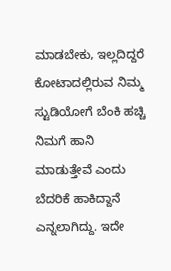ಮಾಡಬೇಕು, ಇಲ್ಲದಿದ್ದರೆ ಕೋಟಾದಲ್ಲಿರುವ ನಿಮ್ಮ ಸ್ಟುಡಿಯೋಗೆ ಬೆಂಕಿ ಹಚ್ಚಿ ನಿಮಗೆ ಹಾನಿ ಮಾಡುತ್ತೇವೆ ಎಂದು ಬೆದರಿಕೆ ಹಾಕಿದ್ದಾನೆ ಎನ್ನಲಾಗಿದ್ದು. ಇದೇ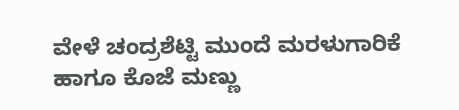ವೇಳೆ ಚಂದ್ರಶೆಟ್ಟಿ ಮುಂದೆ ಮರಳುಗಾರಿಕೆ ಹಾಗೂ ಕೊಜೆ ಮಣ್ಣು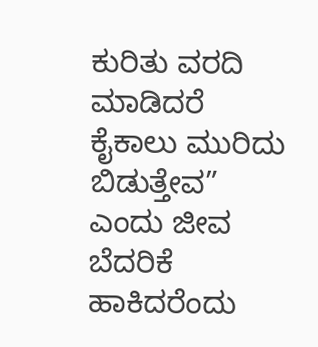ಕುರಿತು ವರದಿ ಮಾಡಿದರೆ ಕೈಕಾಲು ಮುರಿದು ಬಿಡುತ್ತೇವ” ಎಂದು ಜೀವ ಬೆದರಿಕೆ ಹಾಕಿದರೆಂದು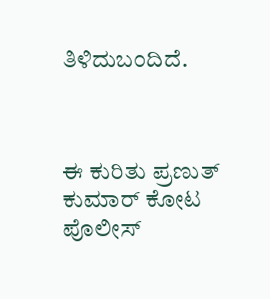ತಿಳಿದುಬಂದಿದೆ.



ಈ ಕುರಿತು ಪ್ರಣುತ್‌ ಕುಮಾರ್‌ ಕೋಟ ಪೊಲೀಸ್‌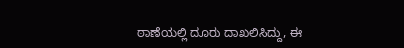ಠಾಣೆಯಲ್ಲಿ ದೂರು ದಾಖಲಿಸಿದ್ದು, ಈ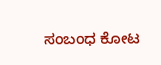ಸಂಬಂಧ ಕೋಟ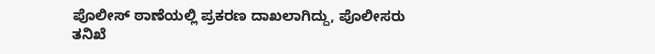ಪೊಲೀಸ್ ಠಾಣೆಯಲ್ಲಿ ಪ್ರಕರಣ ದಾಖಲಾಗಿದ್ದು, ಪೊಲೀಸರು ತನಿಖೆ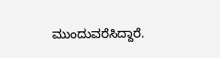ಮುಂದುವರೆಸಿದ್ದಾರೆ.